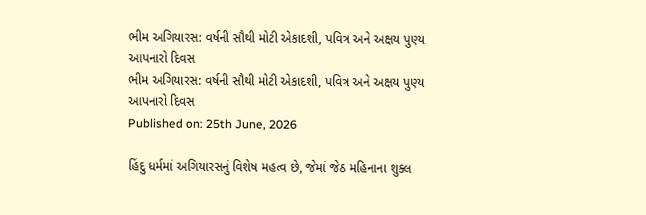ભીમ અગિયારસ: વર્ષની સૌથી મોટી એકાદશી, પવિત્ર અને અક્ષય પુણ્ય આપનારો દિવસ
ભીમ અગિયારસ: વર્ષની સૌથી મોટી એકાદશી, પવિત્ર અને અક્ષય પુણ્ય આપનારો દિવસ
Published on: 25th June, 2026

હિંદુ ધર્મમાં અગિયારસનું વિશેષ મહત્વ છે, જેમાં જેઠ મહિનાના શુક્લ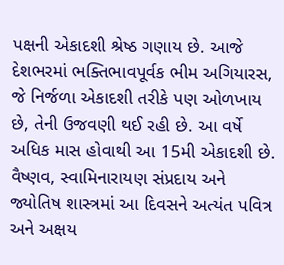પક્ષની એકાદશી શ્રેષ્ઠ ગણાય છે. આજે દેશભરમાં ભક્તિભાવપૂર્વક ભીમ અગિયારસ, જે નિર્જળા એકાદશી તરીકે પણ ઓળખાય છે, તેની ઉજવણી થઈ રહી છે. આ વર્ષે અધિક માસ હોવાથી આ 15મી એકાદશી છે. વૈષ્ણવ, સ્વામિનારાયણ સંપ્રદાય અને જ્યોતિષ શાસ્ત્રમાં આ દિવસને અત્યંત પવિત્ર અને અક્ષય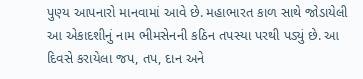પુણ્ય આપનારો માનવામાં આવે છે. મહાભારત કાળ સાથે જોડાયેલી આ એકાદશીનું નામ ભીમસેનની કઠિન તપસ્યા પરથી પડ્યું છે. આ દિવસે કરાયેલા જપ, તપ, દાન અને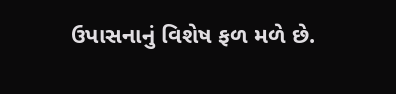ઉપાસનાનું વિશેષ ફળ મળે છે.